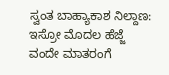ಸ್ವಂತ ಬಾಹ್ಯಾಕಾಶ ನಿಲ್ದಾಣ: ಇಸ್ರೋ ಮೊದಲ ಹೆಜ್ಜೆ
ವಂದೇ ಮಾತರಂಗೆ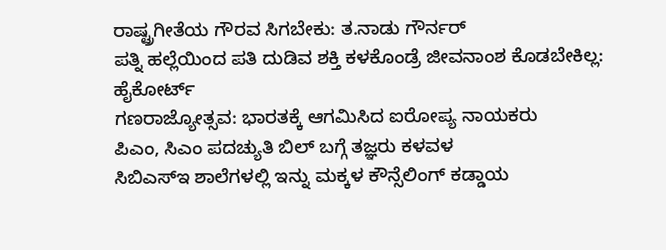ರಾಷ್ಟ್ರಗೀತೆಯ ಗೌರವ ಸಿಗಬೇಕು: ತ.ನಾಡು ಗೌರ್ನರ್
ಪತ್ನಿ ಹಲ್ಲೆಯಿಂದ ಪತಿ ದುಡಿವ ಶಕ್ತಿ ಕಳಕೊಂಡ್ರೆ ಜೀವನಾಂಶ ಕೊಡಬೇಕಿಲ್ಲ: ಹೈಕೋರ್ಟ್
ಗಣರಾಜ್ಯೋತ್ಸವ: ಭಾರತಕ್ಕೆ ಆಗಮಿಸಿದ ಐರೋಪ್ಯ ನಾಯಕರು
ಪಿಎಂ, ಸಿಎಂ ಪದಚ್ಯುತಿ ಬಿಲ್ ಬಗ್ಗೆ ತಜ್ಞರು ಕಳವಳ
ಸಿಬಿಎಸ್ಇ ಶಾಲೆಗಳಲ್ಲಿ ಇನ್ನು ಮಕ್ಕಳ ಕೌನ್ಸೆಲಿಂಗ್ ಕಡ್ಡಾಯ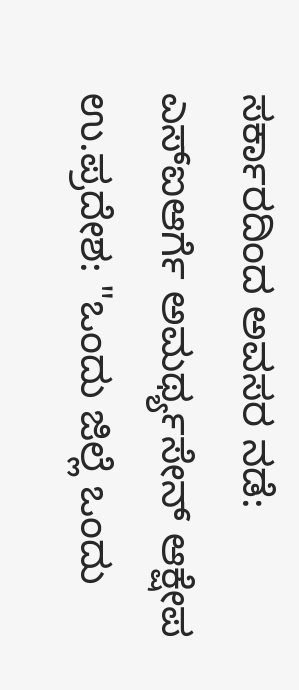ಸರ್ಕಾರದಿಂದ ಅವಸರ ನಡೆ: ಎಸ್ಐಆರ್ಗೆ ಅಮರ್ಥ್ಯಸೇನ್ ಆಕ್ಷೇಪ
ಉ.ಪ್ರದೇಶ: "ಒಂದು ಜಿಲ್ಲೆ ಒಂದು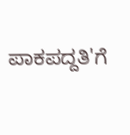ಪಾಕಪದ್ದತಿ'ಗೆ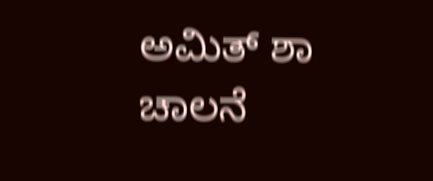ಅಮಿತ್ ಶಾ ಚಾಲನೆ